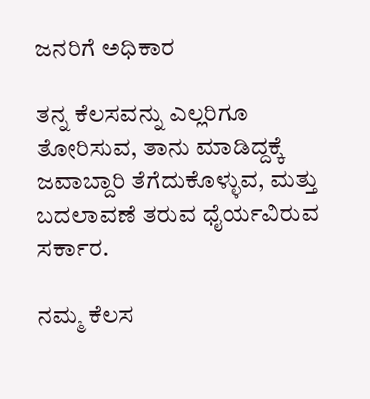ಜನರಿಗೆ ಅಧಿಕಾರ

ತನ್ನ ಕೆಲಸವನ್ನು ಎಲ್ಲರಿಗೂ ತೋರಿಸುವ, ತಾನು ಮಾಡಿದ್ದಕ್ಕೆ ಜವಾಬ್ದಾರಿ ತೆಗೆದುಕೊಳ್ಳುವ, ಮತ್ತು ಬದಲಾವಣೆ ತರುವ ಧೈರ್ಯವಿರುವ ಸರ್ಕಾರ.

ನಮ್ಮ ಕೆಲಸ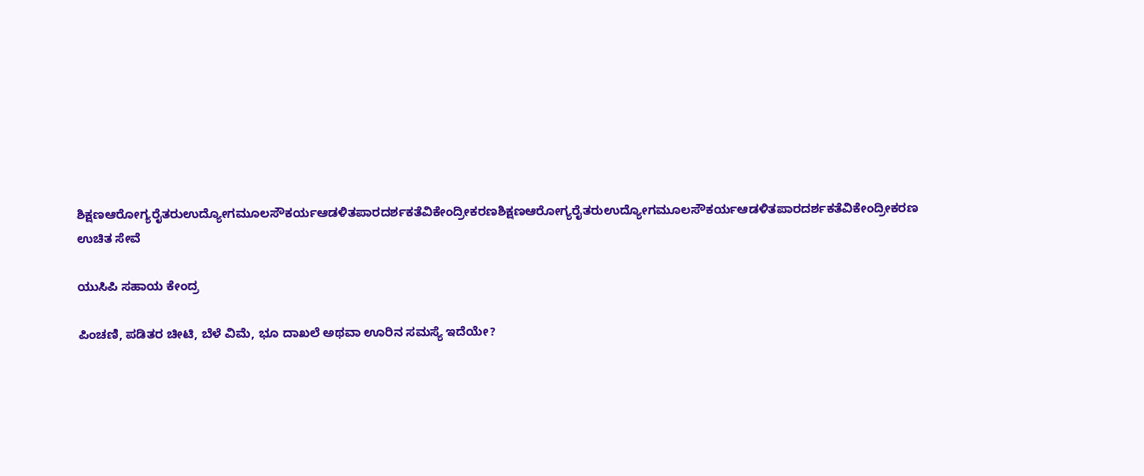ಶಿಕ್ಷಣಆರೋಗ್ಯರೈತರುಉದ್ಯೋಗಮೂಲಸೌಕರ್ಯಆಡಳಿತಪಾರದರ್ಶಕತೆವಿಕೇಂದ್ರೀಕರಣಶಿಕ್ಷಣಆರೋಗ್ಯರೈತರುಉದ್ಯೋಗಮೂಲಸೌಕರ್ಯಆಡಳಿತಪಾರದರ್ಶಕತೆವಿಕೇಂದ್ರೀಕರಣ
ಉಚಿತ ಸೇವೆ

ಯುಸಿಪಿ ಸಹಾಯ ಕೇಂದ್ರ

ಪಿಂಚಣಿ, ಪಡಿತರ ಚೀಟಿ, ಬೆಳೆ ವಿಮೆ, ಭೂ ದಾಖಲೆ ಅಥವಾ ಊರಿನ ಸಮಸ್ಯೆ ಇದೆಯೇ?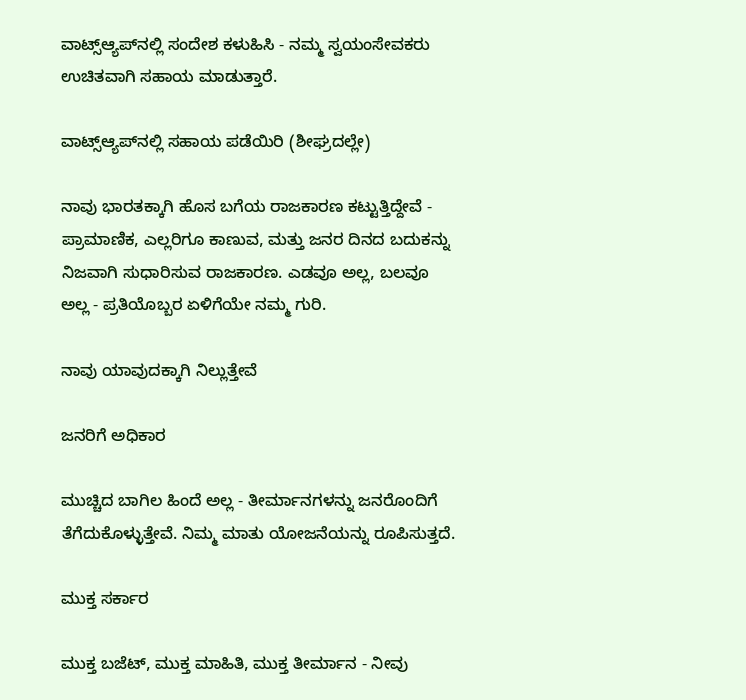ವಾಟ್ಸ್‌ಆ್ಯಪ್‌ನಲ್ಲಿ ಸಂದೇಶ ಕಳುಹಿಸಿ - ನಮ್ಮ ಸ್ವಯಂಸೇವಕರು ಉಚಿತವಾಗಿ ಸಹಾಯ ಮಾಡುತ್ತಾರೆ.

ವಾಟ್ಸ್‌ಆ್ಯಪ್‌ನಲ್ಲಿ ಸಹಾಯ ಪಡೆಯಿರಿ (ಶೀಘ್ರದಲ್ಲೇ)

ನಾವು ಭಾರತಕ್ಕಾಗಿ ಹೊಸ ಬಗೆಯ ರಾಜಕಾರಣ ಕಟ್ಟುತ್ತಿದ್ದೇವೆ - ಪ್ರಾಮಾಣಿಕ, ಎಲ್ಲರಿಗೂ ಕಾಣುವ, ಮತ್ತು ಜನರ ದಿನದ ಬದುಕನ್ನು ನಿಜವಾಗಿ ಸುಧಾರಿಸುವ ರಾಜಕಾರಣ. ಎಡವೂ ಅಲ್ಲ, ಬಲವೂ ಅಲ್ಲ - ಪ್ರತಿಯೊಬ್ಬರ ಏಳಿಗೆಯೇ ನಮ್ಮ ಗುರಿ.

ನಾವು ಯಾವುದಕ್ಕಾಗಿ ನಿಲ್ಲುತ್ತೇವೆ

ಜನರಿಗೆ ಅಧಿಕಾರ

ಮುಚ್ಚಿದ ಬಾಗಿಲ ಹಿಂದೆ ಅಲ್ಲ - ತೀರ್ಮಾನಗಳನ್ನು ಜನರೊಂದಿಗೆ ತೆಗೆದುಕೊಳ್ಳುತ್ತೇವೆ. ನಿಮ್ಮ ಮಾತು ಯೋಜನೆಯನ್ನು ರೂಪಿಸುತ್ತದೆ.

ಮುಕ್ತ ಸರ್ಕಾರ

ಮುಕ್ತ ಬಜೆಟ್, ಮುಕ್ತ ಮಾಹಿತಿ, ಮುಕ್ತ ತೀರ್ಮಾನ - ನೀವು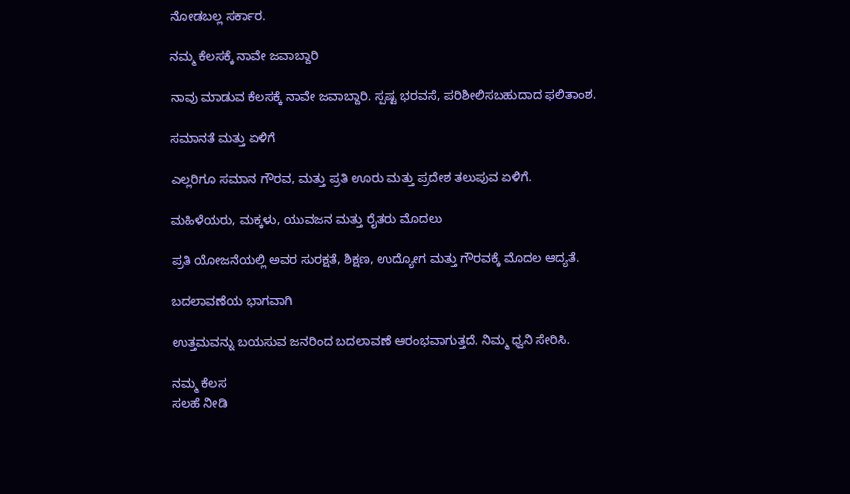ನೋಡಬಲ್ಲ ಸರ್ಕಾರ.

ನಮ್ಮ ಕೆಲಸಕ್ಕೆ ನಾವೇ ಜವಾಬ್ದಾರಿ

ನಾವು ಮಾಡುವ ಕೆಲಸಕ್ಕೆ ನಾವೇ ಜವಾಬ್ದಾರಿ. ಸ್ಪಷ್ಟ ಭರವಸೆ, ಪರಿಶೀಲಿಸಬಹುದಾದ ಫಲಿತಾಂಶ.

ಸಮಾನತೆ ಮತ್ತು ಏಳಿಗೆ

ಎಲ್ಲರಿಗೂ ಸಮಾನ ಗೌರವ, ಮತ್ತು ಪ್ರತಿ ಊರು ಮತ್ತು ಪ್ರದೇಶ ತಲುಪುವ ಏಳಿಗೆ.

ಮಹಿಳೆಯರು, ಮಕ್ಕಳು, ಯುವಜನ ಮತ್ತು ರೈತರು ಮೊದಲು

ಪ್ರತಿ ಯೋಜನೆಯಲ್ಲಿ ಅವರ ಸುರಕ್ಷತೆ, ಶಿಕ್ಷಣ, ಉದ್ಯೋಗ ಮತ್ತು ಗೌರವಕ್ಕೆ ಮೊದಲ ಆದ್ಯತೆ.

ಬದಲಾವಣೆಯ ಭಾಗವಾಗಿ

ಉತ್ತಮವನ್ನು ಬಯಸುವ ಜನರಿಂದ ಬದಲಾವಣೆ ಆರಂಭವಾಗುತ್ತದೆ. ನಿಮ್ಮ ಧ್ವನಿ ಸೇರಿಸಿ.

ನಮ್ಮ ಕೆಲಸ
ಸಲಹೆ ನೀಡಿ